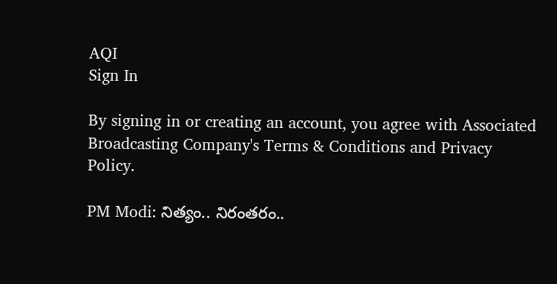AQI
Sign In

By signing in or creating an account, you agree with Associated Broadcasting Company's Terms & Conditions and Privacy Policy.

PM Modi: నిత్యం.. నిరంతరం..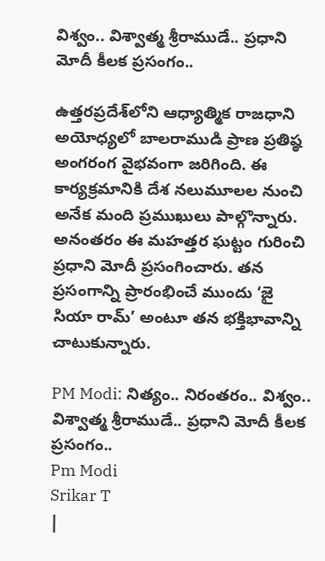విశ్వం.. విశ్వాత్మ శ్రీరాముడే.. ప్రధాని మోదీ కీలక ప్రసంగం..

ఉత్తరప్రదేశ్‌లోని ఆధ్యాత్మిక రాజధాని అయోధ్యలో బాలరాముడి ప్రాణ ప్రతిష్ఠ అంగరంగ వైభవంగా జరిగింది. ఈ కార్యక్రమానికి దేశ నలుమూలల నుంచి అనేక మంది ప్రముఖులు పాల్గొన్నారు. అనంతరం ఈ మహత్తర ఘట్టం గురించి ప్రధాని మోదీ ప్రసంగించారు. తన ప్రసంగాన్ని ప్రారంభించే ముందు ‘జై సియా రామ్‌’ అంటూ తన భక్తిభావాన్ని చాటుకున్నారు.

PM Modi: నిత్యం.. నిరంతరం.. విశ్వం.. విశ్వాత్మ శ్రీరాముడే.. ప్రధాని మోదీ కీలక ప్రసంగం..
Pm Modi
Srikar T
|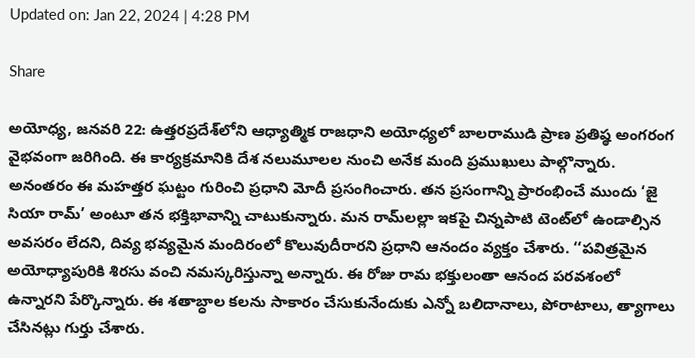Updated on: Jan 22, 2024 | 4:28 PM

Share

అయోధ్య, జనవరి 22: ఉత్తరప్రదేశ్‌లోని ఆధ్యాత్మిక రాజధాని అయోధ్యలో బాలరాముడి ప్రాణ ప్రతిష్ఠ అంగరంగ వైభవంగా జరిగింది. ఈ కార్యక్రమానికి దేశ నలుమూలల నుంచి అనేక మంది ప్రముఖులు పాల్గొన్నారు. అనంతరం ఈ మహత్తర ఘట్టం గురించి ప్రధాని మోదీ ప్రసంగించారు. తన ప్రసంగాన్ని ప్రారంభించే ముందు ‘జై సియా రామ్‌’ అంటూ తన భక్తిభావాన్ని చాటుకున్నారు. మన రామ్‌లల్లా ఇకపై చిన్నపాటి టెంట్‌లో ఉండాల్సిన అవసరం లేదని, దివ్య భవ్యమైన మందిరంలో కొలువుదీరారని ప్రధాని ఆనందం వ్యక్తం చేశారు. ‘‘పవిత్రమైన అయోధ్యాపురికి శిరసు వంచి నమస్కరిస్తున్నా అన్నారు. ఈ రోజు రామ భక్తులంతా ఆనంద పరవశంలో ఉన్నారని పేర్కొన్నారు. ఈ శతాబ్ధాల కలను సాకారం చేసుకునేందుకు ఎన్నో బలిదానాలు, పోరాటాలు, త్యాగాలు చేసినట్లు గుర్తు చేశారు.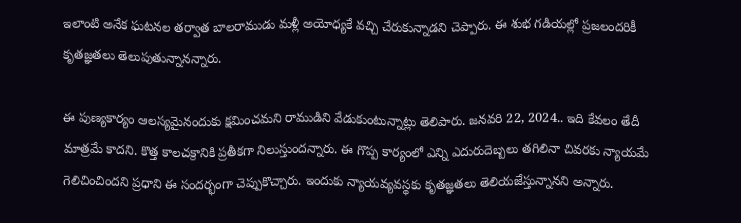ఇలాంటి అనేక ఘటనల తర్వాత బాలరాముడు మళ్లీ అయోధ్యకే వచ్చి చేరుకున్నాడని చెప్పారు. ఈ శుభ గడియల్లో ప్రజలందరికీ కృతజ్ఞతలు తెలుపుతున్నానన్నారు.

ఈ పుణ్యకార్యం ఆలస్యమైనందుకు క్షమించమని రాముడిని వేడుకుంటున్నాట్లు తెలిపారు. జనవరి 22, 2024.. ఇది కేవలం తేదీ మాత్రమే కాదని. కొత్త కాలచక్రానికి ప్రతీకగా నిలుస్తుందన్నారు. ఈ గొప్ప కార్యంలో ఎన్ని ఎదురుదెబ్బలు తగిలినా చివరకు న్యాయమే గెలిచించిందని ప్రధాని ఈ సందర్భంగా చెప్పుకొచ్చారు. ఇందుకు న్యాయవ్యవస్థకు కృతజ్ఞతలు తెలియజేస్తున్నానని అన్నారు.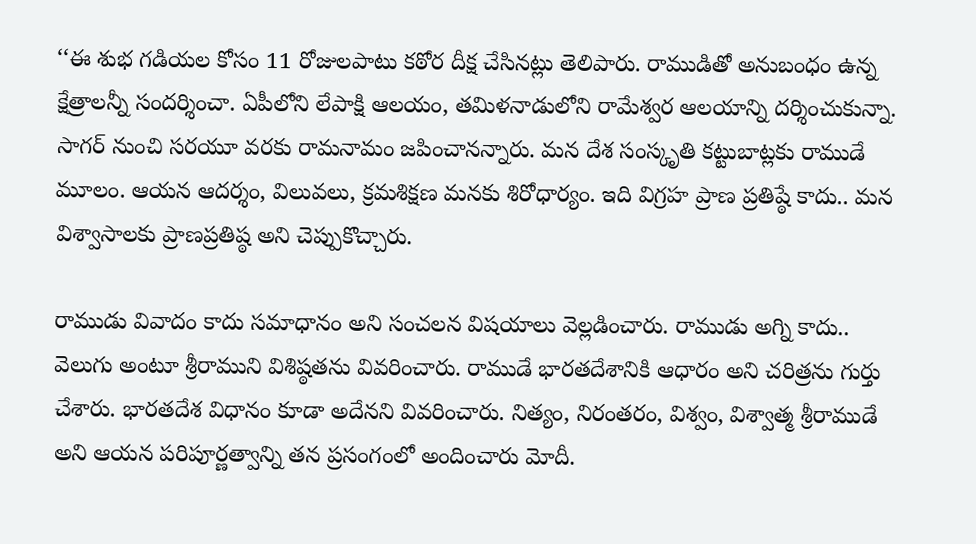‘‘ఈ శుభ గడియల కోసం 11 రోజులపాటు కఠోర దీక్ష చేసినట్లు తెలిపారు. రాముడితో అనుబంధం ఉన్న క్షేత్రాలన్నీ సందర్శించా. ఏపీలోని లేపాక్షి ఆలయం, తమిళనాడులోని రామేశ్వర ఆలయాన్ని దర్శించుకున్నా. సాగర్‌ నుంచి సరయూ వరకు రామనామం జపించానన్నారు. మన దేశ సంస్కృతి కట్టుబాట్లకు రాముడే మూలం. ఆయన ఆదర్శం, విలువలు, క్రమశిక్షణ మనకు శిరోధార్యం. ఇది విగ్రహ ప్రాణ ప్రతిష్ఠే కాదు.. మన విశ్వాసాలకు ప్రాణప్రతిష్ఠ అని చెప్పుకొచ్చారు.

రాముడు వివాదం కాదు సమాధానం అని సంచలన విషయాలు వెల్లడించారు. రాముడు అగ్ని కాదు.. వెలుగు అంటూ శ్రీరాముని విశిష్ఠతను వివరించారు. రాముడే భారతదేశానికి ఆధారం అని చరిత్రను గుర్తు చేశారు. భారతదేశ విధానం కూడా అదేనని వివరించారు. నిత్యం, నిరంతరం, విశ్వం, విశ్వాత్మ శ్రీరాముడే అని ఆయన పరిపూర్ణత్వాన్ని తన ప్రసంగంలో అందించారు మోదీ.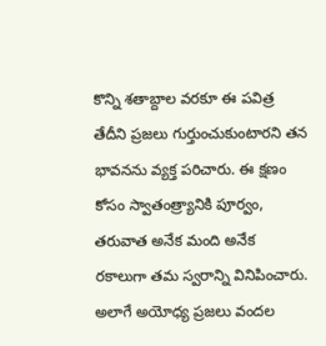కొన్ని శతాబ్దాల వరకూ ఈ పవిత్ర తేదీని ప్రజలు గుర్తుంచుకుంటారని తన భావనను వ్యక్త పరిచారు. ఈ క్షణం కోసం స్వాతంత్ర్యానికి పూర్వం, తరువాత అనేక మంది అనేక రకాలుగా తమ స్వరాన్ని వినిపించారు. అలాగే అయోధ్య ప్రజలు వందల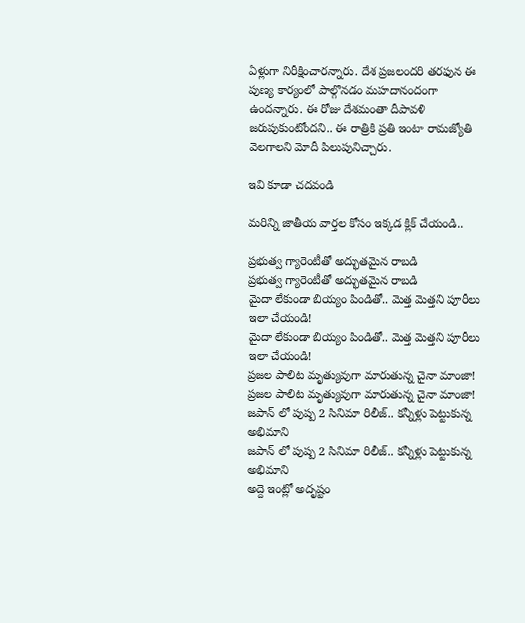ఏళ్లుగా నిరీక్షించారన్నారు. దేశ ప్రజలందరి తరఫున ఈ పుణ్య కార్యంలో పాల్గొనడం మహదానందంగా ఉందన్నారు. ఈ రోజు దేశమంతా దీపావళి జరుపుకుంటోందని.. ఈ రాత్రికి ప్రతి ఇంటా రామజ్యోతి వెలగాలని మోదీ పిలుపునిచ్చారు.

ఇవి కూడా చదవండి

మరిన్ని జాతీయ వార్తల కోసం ఇక్కడ క్లిక్ చేయండి..

ప్రభుత్వ గ్యారెంటీతో అద్భుతమైన రాబడి
ప్రభుత్వ గ్యారెంటీతో అద్భుతమైన రాబడి
మైదా లేకుండా బియ్యం పిండితో.. మెత్త మెత్తని పూరీలు ఇలా చేయండి!
మైదా లేకుండా బియ్యం పిండితో.. మెత్త మెత్తని పూరీలు ఇలా చేయండి!
ప్రజల పాలిట మృత్యువుగా మారుతున్న చైనా మాంజా!
ప్రజల పాలిట మృత్యువుగా మారుతున్న చైనా మాంజా!
జపాన్ లో పుష్ప 2 సినిమా రిలీజ్.. కన్నీళ్లు పెట్టుకున్న అభిమాని
జపాన్ లో పుష్ప 2 సినిమా రిలీజ్.. కన్నీళ్లు పెట్టుకున్న అభిమాని
అద్దె ఇంట్లో అదృష్టం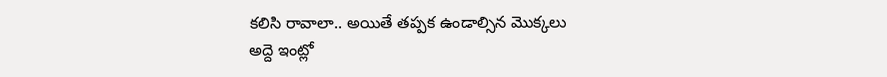కలిసి రావాలా.. అయితే తప్పక ఉండాల్సిన మొక్కలు
అద్దె ఇంట్లో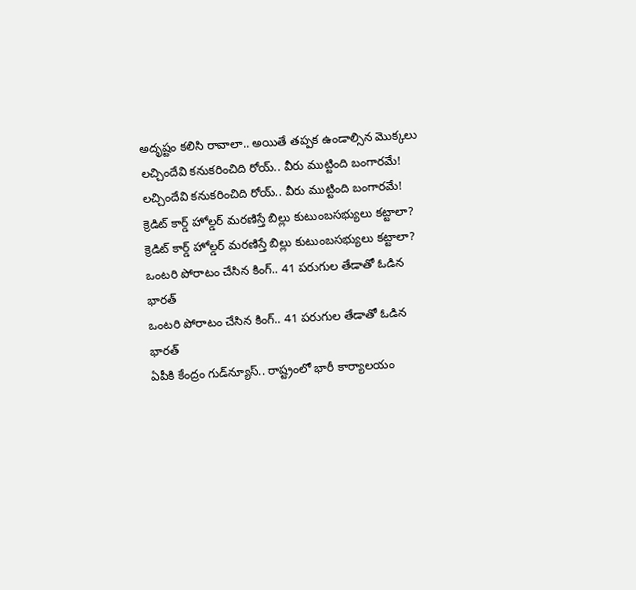అదృష్టం కలిసి రావాలా.. అయితే తప్పక ఉండాల్సిన మొక్కలు
లచ్చిందేవి కనుకరించిది రోయ్.. వీరు ముట్టింది బంగారమే!
లచ్చిందేవి కనుకరించిది రోయ్.. వీరు ముట్టింది బంగారమే!
క్రెడిట్‌ కార్డ్‌ హోల్డర్‌ మరణిస్తే బిల్లు కుటుంబసభ్యులు కట్టాలా?
క్రెడిట్‌ కార్డ్‌ హోల్డర్‌ మరణిస్తే బిల్లు కుటుంబసభ్యులు కట్టాలా?
ఒంటరి పోరాటం చేసిన కింగ్.. 41 పరుగుల తేడాతో ఓడిన భారత్
ఒంటరి పోరాటం చేసిన కింగ్.. 41 పరుగుల తేడాతో ఓడిన భారత్
ఏపీకి కేంద్రం గుడ్‌న్యూస్.. రాష్ట్రంలో భారీ కార్యాలయం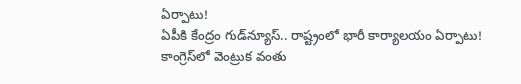ఏర్పాటు!
ఏపీకి కేంద్రం గుడ్‌న్యూస్.. రాష్ట్రంలో భారీ కార్యాలయం ఏర్పాటు!
కాంగ్రెస్‌లో వెంట్రుక వంతు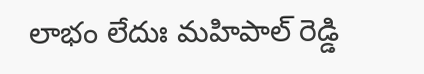లాభం లేదుః మహిపాల్ రెడ్డి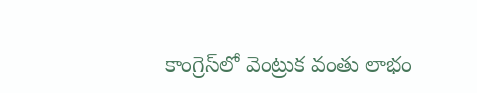కాంగ్రెస్‌లో వెంట్రుక వంతు లాభం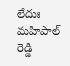లేదుః మహిపాల్ రెడ్డి